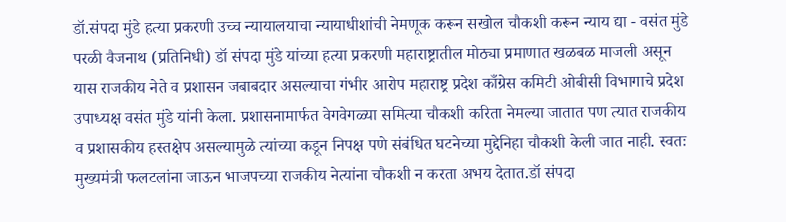डॉ.संपदा मुंडे हत्या प्रकरणी उच्च न्यायालयाचा न्यायाधीशांची नेमणूक करून सखोल चौकशी करून न्याय द्या - वसंत मुंडे परळी वैजनाथ (प्रतिनिधी) डॉ संपदा मुंडे यांच्या हत्या प्रकरणी महाराष्ट्रातील मोठ्या प्रमाणात खळबळ माजली असून यास राजकीय नेते व प्रशासन जबाबदार असल्याचा गंभीर आरोप महाराष्ट्र प्रदेश काँग्रेस कमिटी ओबीसी विभागाचे प्रदेश उपाध्यक्ष वसंत मुंडे यांनी केला. प्रशासनामार्फत वेगवेगळ्या समित्या चौकशी करिता नेमल्या जातात पण त्यात राजकीय व प्रशासकीय हस्तक्षेप असल्यामुळे त्यांच्या कडून निपक्ष पणे संबंधित घटनेच्या मुद्देनिहा चौकशी केली जात नाही. स्वतः मुख्यमंत्री फलटलांना जाऊन भाजपच्या राजकीय नेत्यांना चौकशी न करता अभय देतात.डॉ संपदा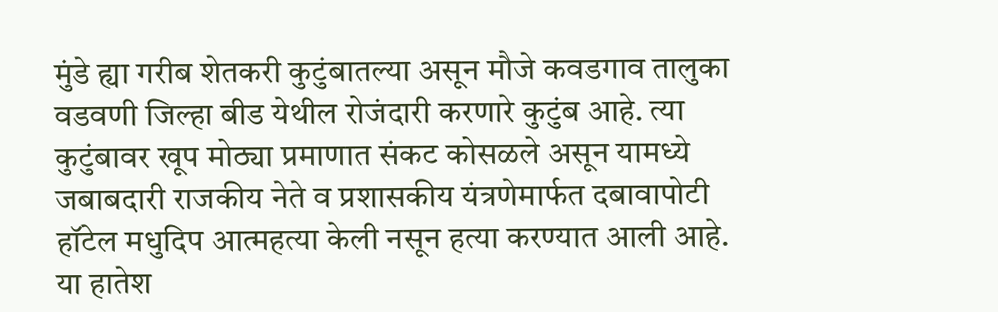मुंडे ह्या गरीब शेतकरी कुटुंबातल्या असून मौजे कवडगाव तालुका वडवणी जिल्हा बीड येथील रोजंदारी करणारे कुटुंब आहे. त्या कुटुंबावर खूप मोठ्या प्रमाणात संकट कोसळले असून यामध्ये जबाबदारी राजकीय नेते व प्रशासकीय यंत्रणेमार्फत दबावापोटी हॉटेल मधुदिप आत्महत्या केली नसून हत्या करण्यात आली आहे. या हातेश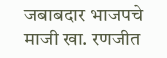जबाबदार भाजपचे माजी खा. रणजीत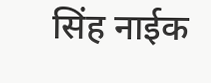सिंह नाईक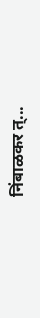निंबाळकर त्...